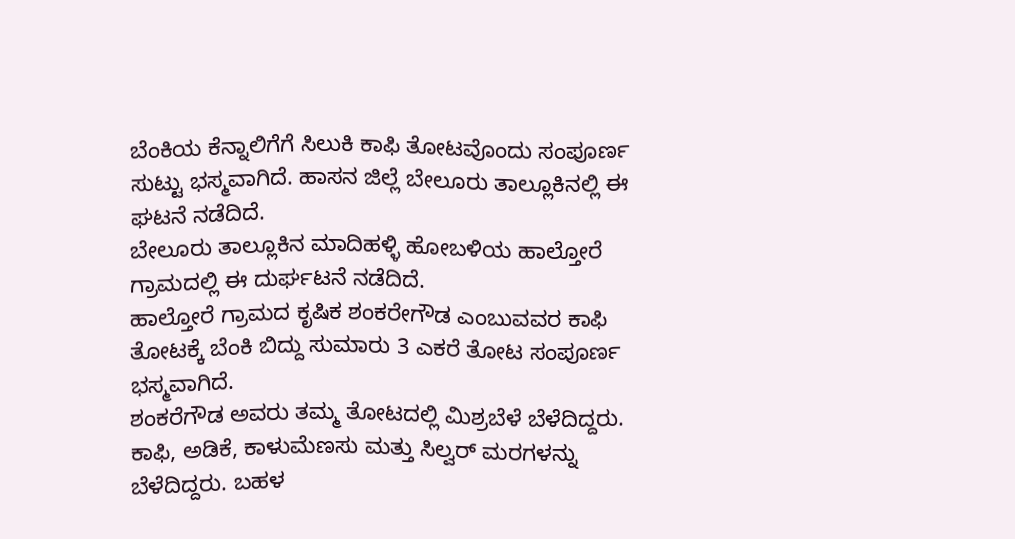ಬೆಂಕಿಯ ಕೆನ್ನಾಲಿಗೆಗೆ ಸಿಲುಕಿ ಕಾಫಿ ತೋಟವೊಂದು ಸಂಪೂರ್ಣ ಸುಟ್ಟು ಭಸ್ಮವಾಗಿದೆ. ಹಾಸನ ಜಿಲ್ಲೆ ಬೇಲೂರು ತಾಲ್ಲೂಕಿನಲ್ಲಿ ಈ ಘಟನೆ ನಡೆದಿದೆ.
ಬೇಲೂರು ತಾಲ್ಲೂಕಿನ ಮಾದಿಹಳ್ಳಿ ಹೋಬಳಿಯ ಹಾಲ್ತೋರೆ ಗ್ರಾಮದಲ್ಲಿ ಈ ದುರ್ಘಟನೆ ನಡೆದಿದೆ.
ಹಾಲ್ತೋರೆ ಗ್ರಾಮದ ಕೃಷಿಕ ಶಂಕರೇಗೌಡ ಎಂಬುವವರ ಕಾಫಿ ತೋಟಕ್ಕೆ ಬೆಂಕಿ ಬಿದ್ದು ಸುಮಾರು 3 ಎಕರೆ ತೋಟ ಸಂಪೂರ್ಣ ಭಸ್ಮವಾಗಿದೆ.
ಶಂಕರೆಗೌಡ ಅವರು ತಮ್ಮ ತೋಟದಲ್ಲಿ ಮಿಶ್ರಬೆಳೆ ಬೆಳೆದಿದ್ದರು. ಕಾಫಿ, ಅಡಿಕೆ, ಕಾಳುಮೆಣಸು ಮತ್ತು ಸಿಲ್ವರ್ ಮರಗಳನ್ನು ಬೆಳೆದಿದ್ದರು. ಬಹಳ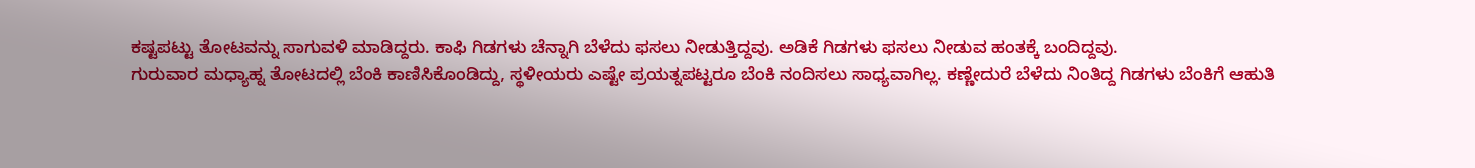ಕಷ್ಟಪಟ್ಟು ತೋಟವನ್ನು ಸಾಗುವಳಿ ಮಾಡಿದ್ದರು. ಕಾಫಿ ಗಿಡಗಳು ಚೆನ್ನಾಗಿ ಬೆಳೆದು ಫಸಲು ನೀಡುತ್ತಿದ್ದವು. ಅಡಿಕೆ ಗಿಡಗಳು ಫಸಲು ನೀಡುವ ಹಂತಕ್ಕೆ ಬಂದಿದ್ದವು.
ಗುರುವಾರ ಮಧ್ಯಾಹ್ನ ತೋಟದಲ್ಲಿ ಬೆಂಕಿ ಕಾಣಿಸಿಕೊಂಡಿದ್ದು, ಸ್ಥಳೀಯರು ಎಷ್ಟೇ ಪ್ರಯತ್ನಪಟ್ಟರೂ ಬೆಂಕಿ ನಂದಿಸಲು ಸಾಧ್ಯವಾಗಿಲ್ಲ. ಕಣ್ಣೇದುರೆ ಬೆಳೆದು ನಿಂತಿದ್ದ ಗಿಡಗಳು ಬೆಂಕಿಗೆ ಆಹುತಿ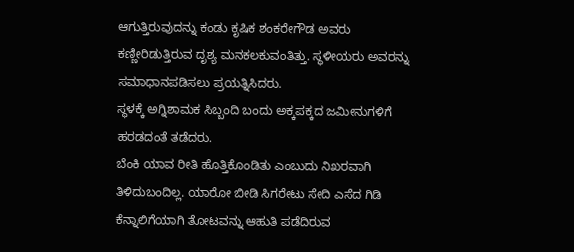ಆಗುತ್ತಿರುವುದನ್ನು ಕಂಡು ಕೃಷಿಕ ಶಂಕರೇಗೌಡ ಅವರು ಕಣ್ಣೀರಿಡುತ್ತಿರುವ ದೃಶ್ಯ ಮನಕಲಕುವಂತಿತ್ತು. ಸ್ಥಳೀಯರು ಅವರನ್ನು ಸಮಾಧಾನಪಡಿಸಲು ಪ್ರಯತ್ನಿಸಿದರು.
ಸ್ಥಳಕ್ಕೆ ಅಗ್ನಿಶಾಮಕ ಸಿಬ್ಬಂದಿ ಬಂದು ಅಕ್ಕಪಕ್ಕದ ಜಮೀನುಗಳಿಗೆ ಹರಡದಂತೆ ತಡೆದರು.
ಬೆಂಕಿ ಯಾವ ರೀತಿ ಹೊತ್ತಿಕೊಂಡಿತು ಎಂಬುದು ನಿಖರವಾಗಿ ತಿಳಿದುಬಂದಿಲ್ಲ. ಯಾರೋ ಬೀಡಿ ಸಿಗರೇಟು ಸೇದಿ ಎಸೆದ ಗಿಡಿ ಕೆನ್ನಾಲಿಗೆಯಾಗಿ ತೋಟವನ್ನು ಆಹುತಿ ಪಡೆದಿರುವ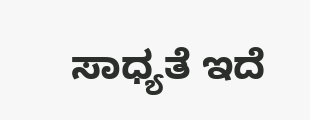ಸಾಧ್ಯತೆ ಇದೆ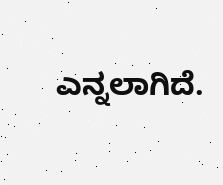ಎನ್ನಲಾಗಿದೆ.